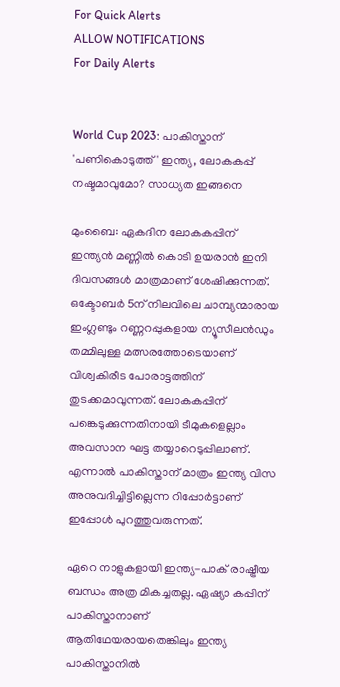For Quick Alerts
ALLOW NOTIFICATIONS
For Daily Alerts


World Cup 2023: പാകിസ്താന് 'പണികൊടുത്ത്' ഇന്ത്യ, ലോകകപ്പ് നഷ്ടമാവുമോ? സാധ്യത ഇങ്ങനെ

മുംബൈ: ഏകദിന ലോകകപ്പിന് ഇന്ത്യന്‍ മണ്ണില്‍ കൊടി ഉയരാന്‍ ഇനി ദിവസങ്ങള്‍ മാത്രമാണ് ശേഷിക്കുന്നത്. ഒക്ടോബര്‍ 5ന് നിലവിലെ ചാമ്പ്യന്മാരായ ഇംഗ്ലണ്ടും റണ്ണറപ്പുകളായ ന്യൂസീലന്‍ഡും തമ്മിലുള്ള മത്സരത്തോടെയാണ് വിശ്വകിരീട പോരാട്ടത്തിന് തുടക്കമാവുന്നത്. ലോകകപ്പിന് പങ്കെടുക്കുന്നതിനായി ടീമുകളെല്ലാം അവസാന ഘട്ട തയ്യാറെടുപ്പിലാണ്. എന്നാല്‍ പാകിസ്താന് മാത്രം ഇന്ത്യ വിസ അനുവദിച്ചിട്ടില്ലെന്ന റിപ്പോര്‍ട്ടാണ് ഇപ്പോള്‍ പുറത്തുവരുന്നത്.

ഏറെ നാളുകളായി ഇന്ത്യ-പാക് രാഷ്ട്രീയ ബന്ധം അത്ര മികച്ചതല്ല. ഏഷ്യാ കപ്പിന് പാകിസ്താനാണ് ആതിഥേയരായതെങ്കിലും ഇന്ത്യ പാകിസ്താനില്‍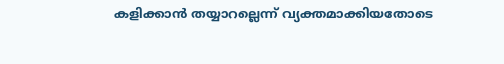കളിക്കാന്‍ തയ്യാറല്ലെന്ന് വ്യക്തമാക്കിയതോടെ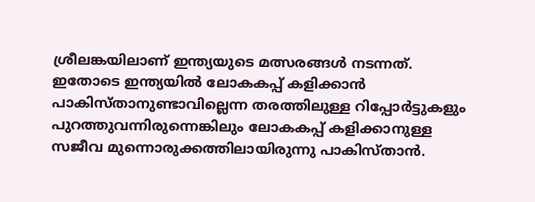ശ്രീലങ്കയിലാണ് ഇന്ത്യയുടെ മത്സരങ്ങള്‍ നടന്നത്. ഇതോടെ ഇന്ത്യയില്‍ ലോകകപ്പ് കളിക്കാന്‍ പാകിസ്താനുണ്ടാവില്ലെന്ന തരത്തിലുള്ള റിപ്പോര്‍ട്ടുകളും പുറത്തുവന്നിരുന്നെങ്കിലും ലോകകപ്പ് കളിക്കാനുള്ള സജീവ മുന്നൊരുക്കത്തിലായിരുന്നു പാകിസ്താന്‍.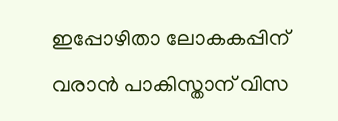ഇപ്പോഴിതാ ലോകകപ്പിന് വരാന്‍ പാകിസ്താന് വിസ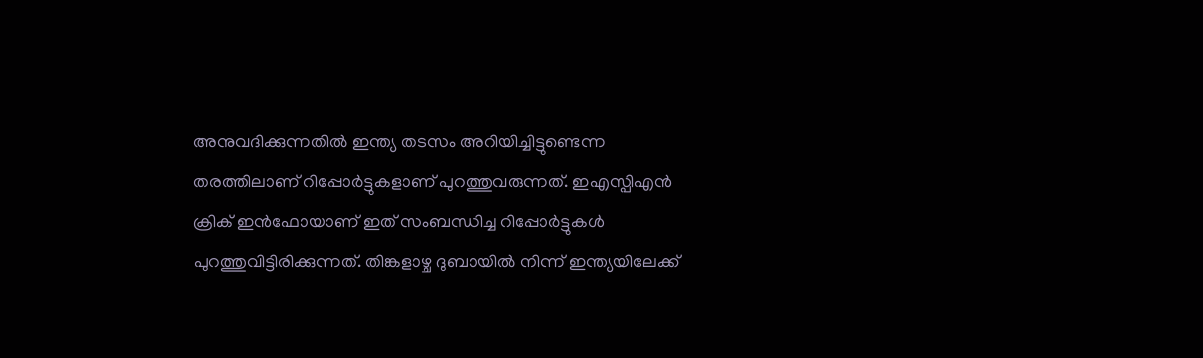അനുവദിക്കുന്നതില്‍ ഇന്ത്യ തടസം അറിയിച്ചിട്ടുണ്ടെന്ന തരത്തിലാണ് റിപ്പോര്‍ട്ടുകളാണ് പുറത്തുവരുന്നത്. ഇഎസ്പിഎന്‍ ക്രിക് ഇന്‍ഫോയാണ് ഇത് സംബന്ധിച്ച റിപ്പോര്‍ട്ടുകള്‍ പുറത്തുവിട്ടിരിക്കുന്നത്. തിങ്കളാഴ്ച ദുബായില്‍ നിന്ന് ഇന്ത്യയിലേക്ക്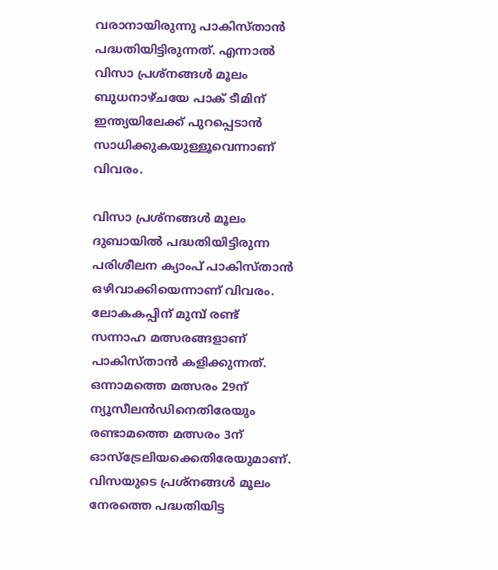വരാനായിരുന്നു പാകിസ്താന്‍ പദ്ധതിയിട്ടിരുന്നത്. എന്നാല്‍ വിസാ പ്രശ്‌നങ്ങള്‍ മൂലം ബുധനാഴ്ചയേ പാക് ടീമിന് ഇന്ത്യയിലേക്ക് പുറപ്പെടാന്‍ സാധിക്കുകയുള്ളൂവെന്നാണ് വിവരം.

വിസാ പ്രശ്‌നങ്ങള്‍ മൂലം ദുബായില്‍ പദ്ധതിയിട്ടിരുന്ന പരിശീലന ക്യാംപ് പാകിസ്താന്‍ ഒഴിവാക്കിയെന്നാണ് വിവരം. ലോകകപ്പിന് മുമ്പ് രണ്ട് സന്നാഹ മത്സരങ്ങളാണ് പാകിസ്താന്‍ കളിക്കുന്നത്. ഒന്നാമത്തെ മത്സരം 29ന് ന്യൂസീലന്‍ഡിനെതിരേയും രണ്ടാമത്തെ മത്സരം 3ന് ഓസ്‌ട്രേലിയക്കെതിരേയുമാണ്. വിസയുടെ പ്രശ്‌നങ്ങള്‍ മൂലം നേരത്തെ പദ്ധതിയിട്ട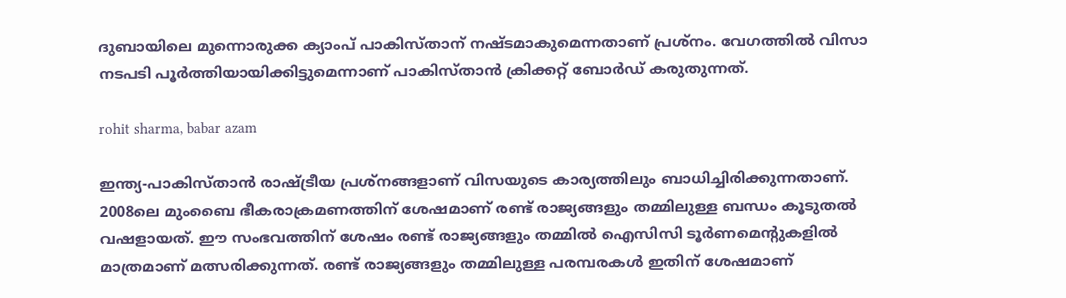ദുബായിലെ മുന്നൊരുക്ക ക്യാംപ് പാകിസ്താന് നഷ്ടമാകുമെന്നതാണ് പ്രശ്‌നം. വേഗത്തില്‍ വിസാ നടപടി പൂര്‍ത്തിയായിക്കിട്ടുമെന്നാണ് പാകിസ്താന്‍ ക്രിക്കറ്റ് ബോര്‍ഡ് കരുതുന്നത്.

rohit sharma, babar azam

ഇന്ത്യ-പാകിസ്താന്‍ രാഷ്ട്രീയ പ്രശ്‌നങ്ങളാണ് വിസയുടെ കാര്യത്തിലും ബാധിച്ചിരിക്കുന്നതാണ്. 2008ലെ മുംബൈ ഭീകരാക്രമണത്തിന് ശേഷമാണ് രണ്ട് രാജ്യങ്ങളും തമ്മിലുള്ള ബന്ധം കൂടുതല്‍ വഷളായത്. ഈ സംഭവത്തിന് ശേഷം രണ്ട് രാജ്യങ്ങളും തമ്മില്‍ ഐസിസി ടൂര്‍ണമെന്റുകളില്‍ മാത്രമാണ് മത്സരിക്കുന്നത്. രണ്ട് രാജ്യങ്ങളും തമ്മിലുള്ള പരമ്പരകള്‍ ഇതിന് ശേഷമാണ്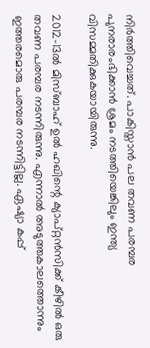നിര്‍ത്തിവെച്ചത്. പാകിസ്താന്‍ പല തവണ പരമ്പര പുനരാരംഭിക്കാന്‍ ശ്രമം നടത്തിയെങ്കിലും ഇന്ത്യ വിസമ്മതിക്കുകയായിരുന്നു.

2012-13ല്‍ മിസ്ബാഹ് ഉല്‍ ഹഖിന്റെ ക്യാപ്റ്റന്‍സിക്ക് കീഴില്‍ ഒരു തവണ പരമ്പര നടന്നിരുന്നു. എന്നാല്‍ അടുത്തകാലത്തൊന്നും ഇത്തരമൊരു പരമ്പര നടന്നിട്ടില്ല. ഏഷ്യാ കപ്പ്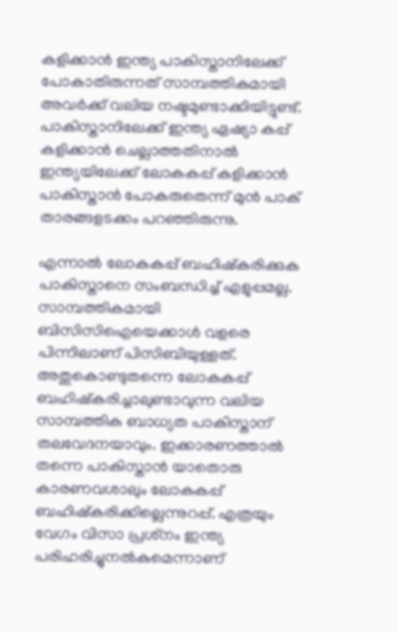കളിക്കാന്‍ ഇന്ത്യ പാകിസ്താനിലേക്ക് പോകാതിരുന്നത് സാമ്പത്തികമായി അവര്‍ക്ക് വലിയ നഷ്ടമുണ്ടാക്കിയിട്ടുണ്ട്. പാകിസ്താനിലേക്ക് ഇന്ത്യ ഏഷ്യാ കപ്പ് കളിക്കാന്‍ ചെല്ലാത്തതിനാല്‍ ഇന്ത്യയിലേക്ക് ലോകകപ്പ് കളിക്കാന്‍ പാകിസ്താന്‍ പോകരുതെന്ന് മുന്‍ പാക് താരങ്ങളടക്കം പറഞ്ഞിരുന്നു.

എന്നാല്‍ ലോകകപ്പ് ബഹിഷ്‌കരിക്കുക പാകിസ്താനെ സംബന്ധിച്ച് എളുപ്പമല്ല. സാമ്പത്തികമായി ബിസിസിഐയെക്കാള്‍ വളരെ പിന്നിലാണ് പിസിബിയുള്ളത്. അതുകൊണ്ടുതന്നെ ലോകകപ്പ് ബഹിഷ്‌കരിച്ചാലുണ്ടാവുന്ന വലിയ സാമ്പത്തിക ബാധ്യത പാകിസ്താന് തലവേദനയാവും. ഇക്കാരണത്താല്‍ തന്നെ പാകിസ്താന്‍ യാതൊരു കാരണവശാലും ലോകകപ്പ് ബഹിഷ്‌കരിക്കില്ലെന്നുറപ്പ്. എത്രയും വേഗം വിസാ പ്രശ്‌നം ഇന്ത്യ പരിഹരിച്ചുനല്‍കുമെന്നാണ്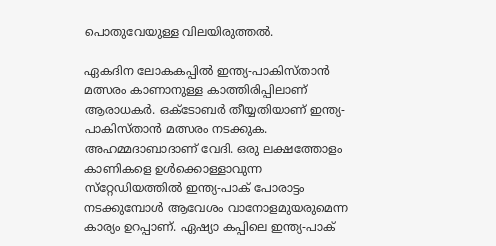പൊതുവേയുള്ള വിലയിരുത്തല്‍.

ഏകദിന ലോകകപ്പില്‍ ഇന്ത്യ-പാകിസ്താന്‍ മത്സരം കാണാനുള്ള കാത്തിരിപ്പിലാണ് ആരാധകര്‍. ഒക്ടോബര്‍ തീയ്യതിയാണ് ഇന്ത്യ-പാകിസ്താന്‍ മത്സരം നടക്കുക. അഹമ്മദാബാദാണ് വേദി. ഒരു ലക്ഷത്തോളം കാണികളെ ഉള്‍ക്കൊള്ളാവുന്ന സ്‌റ്റേഡിയത്തില്‍ ഇന്ത്യ-പാക് പോരാട്ടം നടക്കുമ്പോള്‍ ആവേശം വാനോളമുയരുമെന്ന കാര്യം ഉറപ്പാണ്. ഏഷ്യാ കപ്പിലെ ഇന്ത്യ-പാക്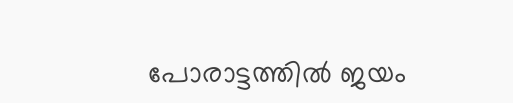പോരാട്ടത്തില്‍ ജയം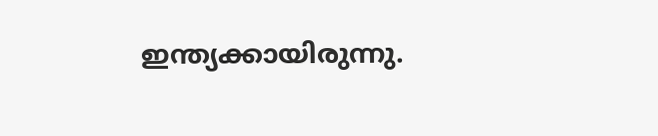ഇന്ത്യക്കായിരുന്നു.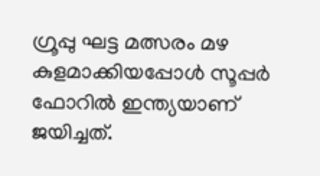ഗ്രൂപ്പു ഘട്ട മത്സരം മഴ കുളമാക്കിയപ്പോള്‍ സൂപ്പര്‍ ഫോറില്‍ ഇന്ത്യയാണ് ജയിച്ചത്.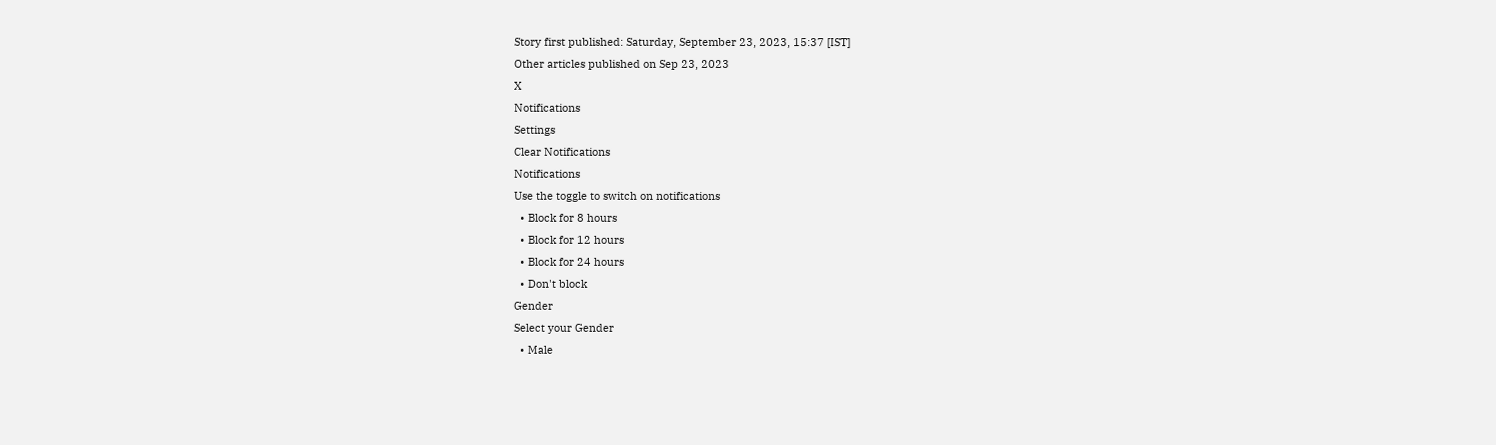Story first published: Saturday, September 23, 2023, 15:37 [IST]
Other articles published on Sep 23, 2023
X
Notifications
Settings
Clear Notifications
Notifications
Use the toggle to switch on notifications
  • Block for 8 hours
  • Block for 12 hours
  • Block for 24 hours
  • Don't block
Gender
Select your Gender
  • Male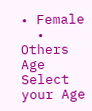• Female
  • Others
Age
Select your Age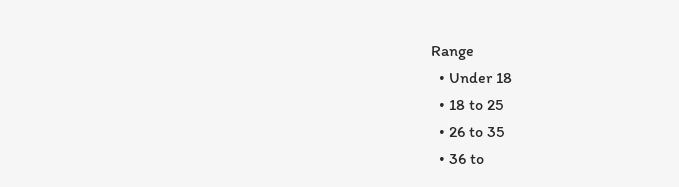Range
  • Under 18
  • 18 to 25
  • 26 to 35
  • 36 to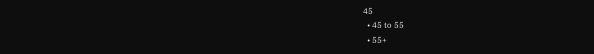45
  • 45 to 55
  • 55+